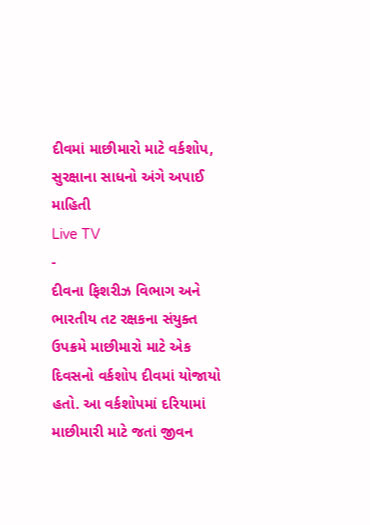દીવમાં માછીમારો માટે વર્કશોપ, સુરક્ષાના સાધનો અંગે અપાઈ માહિતી
Live TV
-
દીવના ફિશરીઝ વિભાગ અને ભારતીય તટ રક્ષકના સંયુક્ત ઉપક્રમે માછીમારો માટે એક દિવસનો વર્કશોપ દીવમાં યોજાયો હતો. આ વર્કશોપમાં દરિયામાં માછીમારી માટે જતાં જીવન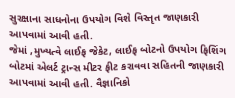સુરક્ષાના સાધનોના ઉપયોગ વિશે વિસ્તૃત જાણકારી આપવામાં આવી હતી.
જેમાં ,મુખ્યત્વે લાઈફ જેકેટ, લાઈફ બોટનો ઉપયોગ ફિશિંગ બોટમાં એલર્ટ ટ્રાન્સ મીટર ફીટ કરાવવા સહિતની જાણકારી આપવામાં આવી હતી. વૈજ્ઞાનિકો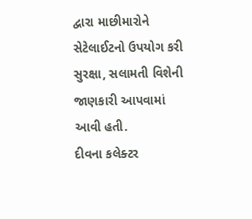દ્વારા માછીમારોને સેટેલાઈટનો ઉપયોગ કરી સુરક્ષા, સલામતી વિશેની જાણકારી આપવામાં આવી હતી.
દીવના કલેક્ટર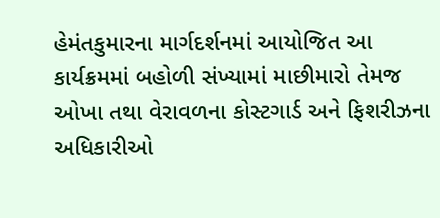હેમંતકુમારના માર્ગદર્શનમાં આયોજિત આ કાર્યક્રમમાં બહોળી સંખ્યામાં માછીમારો તેમજ ઓખા તથા વેરાવળના કોસ્ટગાર્ડ અને ફિશરીઝના અધિકારીઓ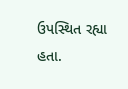ઉપસ્થિત રહ્યા હતા.